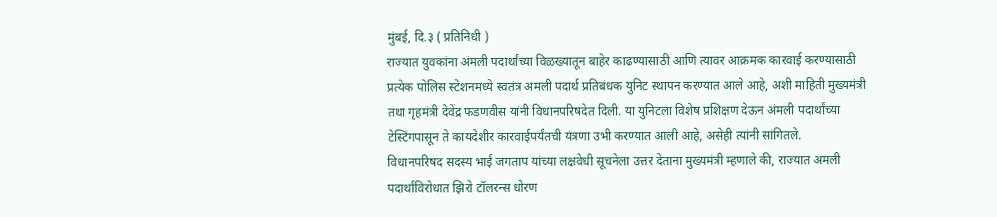मुंबई, दि.३ ( प्रतिनिधी )
राज्यात युवकांना अंमली पदार्थांच्या विळख्यातून बाहेर काढण्यासाठी आणि त्यावर आक्रमक कारवाई करण्यासाठी प्रत्येक पोलिस स्टेशनमध्ये स्वतंत्र अमली पदार्थ प्रतिबंधक युनिट स्थापन करण्यात आले आहे, अशी माहिती मुख्यमंत्री तथा गृहमंत्री देवेंद्र फडणवीस यांनी विधानपरिषदेत दिली. या युनिटला विशेष प्रशिक्षण देऊन अंमली पदार्थांच्या टेस्टिंगपासून ते कायदेशीर कारवाईपर्यंतची यंत्रणा उभी करण्यात आली आहे, असेही त्यांनी सांगितले.
विधानपरिषद सदस्य भाई जगताप यांच्या लक्षवेधी सूचनेला उत्तर देताना मुख्यमंत्री म्हणाले की, राज्यात अमली पदार्थांविरोधात झिरो टॉलरन्स धोरण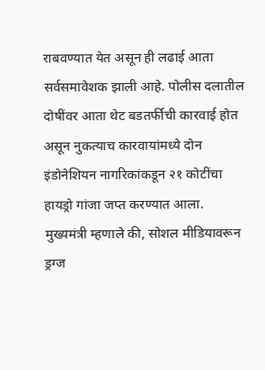राबवण्यात येत असून ही लढाई आता सर्वसमावेशक झाली आहे. पोलीस दलातील दोषींवर आता थेट बडतर्फीची कारवाई होत असून नुकत्याच कारवायांमध्ये दोन इंडोनेशियन नागरिकांकडून २१ कोटींचा हायड्रो गांजा जप्त करण्यात आला.
मुख्यमंत्री म्हणाले की, सोशल मीडियावरून ड्रग्ज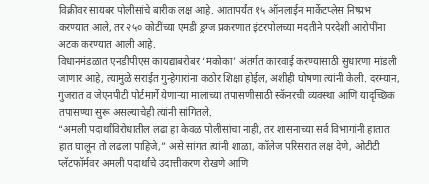विक्रीवर सायबर पोलीसांचे बारीक लक्ष आहे. आतापर्यंत १५ ऑनलाईन मार्केटप्लेस निष्प्रभ करण्यात आले, तर २५० कोटींच्या एमडी ड्रग्ज प्रकरणात इंटरपोलच्या मदतीने परदेशी आरोपींना अटक करण्यात आली आहे.
विधानमंडळात एनडीपीएस कायद्याबरोबर ‘मकोका’ अंतर्गत कारवाई करण्यासाठी सुधारणा मांडली जाणार आहे, त्यामुळे सराईत गुन्हेगारांना कठोर शिक्षा होईल, अशीही घोषणा त्यांनी केली. दरम्यान, गुजरात व जेएनपीटी पोर्टमार्गे येणाऱ्या मालाच्या तपासणीसाठी स्कॅनरची व्यवस्था आणि यादृच्छिक तपासण्या सुरू असल्याचेही त्यांनी सांगितले.
“अमली पदार्थांविरोधातील लढा हा केवळ पोलीसांचा नाही, तर शासनाच्या सर्व विभागांनी हातात हात घालून तो लढला पाहिजे,” असे सांगत त्यांनी शाळा, कॉलेज परिसरात लक्ष देणे, ओटीटी प्लॅटफॉर्मवर अमली पदार्थांचे उदात्तीकरण रोखणे आणि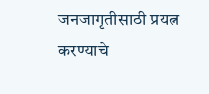जनजागृतीसाठी प्रयत्न करण्याचे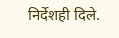निर्देशही दिले.